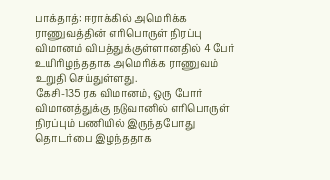பாக்தாத்: ஈராக்கில் அமெரிக்க ராணுவத்தின் எரிபொருள் நிரப்பு விமானம் விபத்துக்குள்ளானதில் 4 பேர் உயிரிழந்ததாக அமெரிக்க ராணுவம் உறுதி செய்துள்ளது.
கேசி-135 ரக விமானம், ஒரு போர் விமானத்துக்கு நடுவானில் எரிபொருள் நிரப்பும் பணியில் இருந்தபோது தொடர்பை இழந்ததாக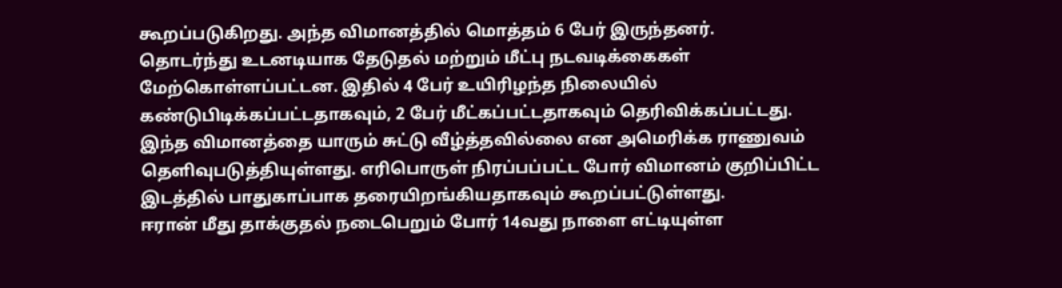கூறப்படுகிறது. அந்த விமானத்தில் மொத்தம் 6 பேர் இருந்தனர்.
தொடர்ந்து உடனடியாக தேடுதல் மற்றும் மீட்பு நடவடிக்கைகள் மேற்கொள்ளப்பட்டன. இதில் 4 பேர் உயிரிழந்த நிலையில் கண்டுபிடிக்கப்பட்டதாகவும், 2 பேர் மீட்கப்பட்டதாகவும் தெரிவிக்கப்பட்டது.
இந்த விமானத்தை யாரும் சுட்டு வீழ்த்தவில்லை என அமெரிக்க ராணுவம் தெளிவுபடுத்தியுள்ளது. எரிபொருள் நிரப்பப்பட்ட போர் விமானம் குறிப்பிட்ட இடத்தில் பாதுகாப்பாக தரையிறங்கியதாகவும் கூறப்பட்டுள்ளது.
ஈரான் மீது தாக்குதல் நடைபெறும் போர் 14வது நாளை எட்டியுள்ள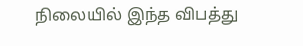நிலையில் இந்த விபத்து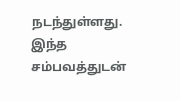நடந்துள்ளது. இந்த சம்பவத்துடன்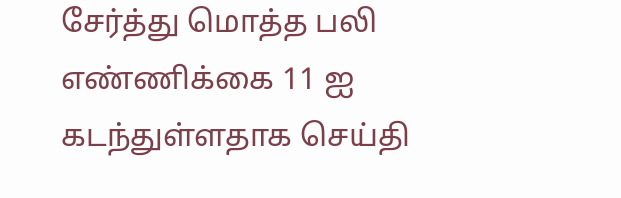சேர்த்து மொத்த பலி எண்ணிக்கை 11 ஐ கடந்துள்ளதாக செய்தி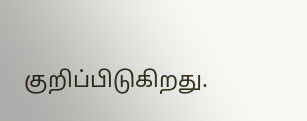குறிப்பிடுகிறது.